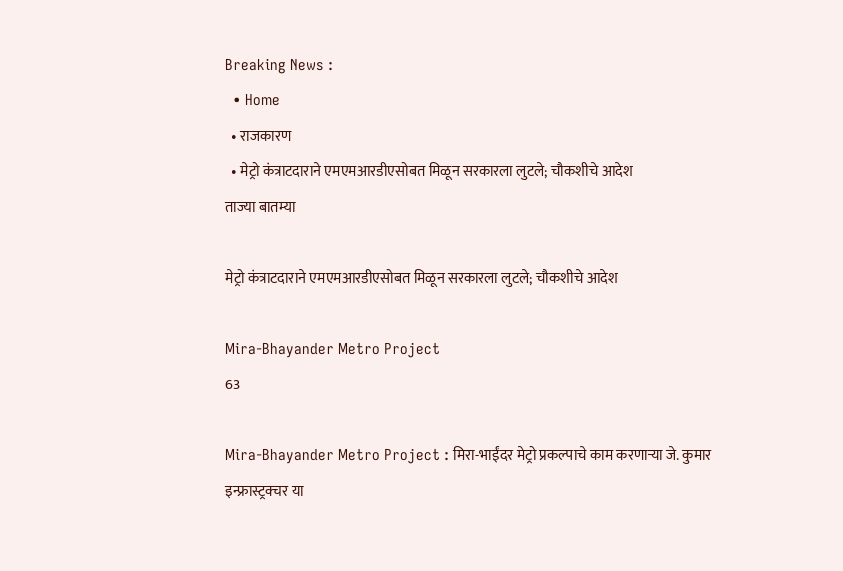Breaking News :
  • Home
  • राजकारण
  • मेट्रो कंत्राटदाराने एमएमआरडीएसोबत मिळून सरकारला लुटले; चौकशीचे आदेश
ताज्या बातम्या

मेट्रो कंत्राटदाराने एमएमआरडीएसोबत मिळून सरकारला लुटले; चौकशीचे आदेश

Mira-Bhayander Metro Project
63

Mira-Bhayander Metro Project : मिरा-भाईंदर मेट्रो प्रकल्पाचे काम करणाऱ्या जे. कुमार इन्फ्रास्ट्रक्चर या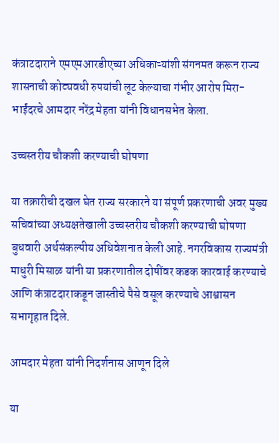कंत्राटदाराने एमएमआरडीएच्या अधिकाऱ्यांशी संगनमत करून राज्य शासनाची कोट्यवधी रुपयांची लूट केल्याचा गंभीर आरोप मिरा-भाईंदरचे आमदार नरेंद्र मेहता यांनी विधानसभेत केला.

उच्चस्तरीय चौकशी करण्याची घोषणा

या तक्रारीची दखल घेत राज्य सरकारने या संपूर्ण प्रकरणाची अवर मुख्य सचिवांच्या अध्यक्षतेखाली उच्चस्तरीय चौकशी करण्याची घोषणा बुधवारी अर्थसंकल्पीय अधिवेशनात केली आहे. नगरविकास राज्यमंत्री माधुरी मिसाळ यांनी या प्रकरणातील दोषींवर कडक कारवाई करण्याचे आणि कंत्राटदाराकडून जास्तीचे पैसे वसूल करण्याचे आश्वासन सभागृहात दिले.

आमदार मेहता यांनी निदर्शनास आणून दिले

या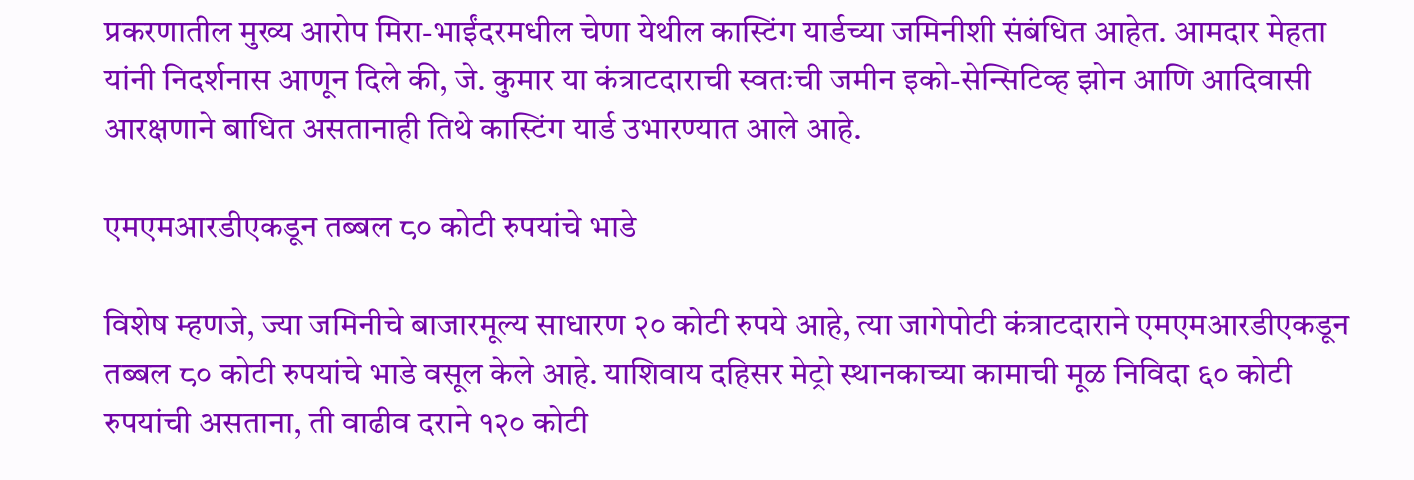प्रकरणातील मुख्य आरोप मिरा-भाईंदरमधील चेणा येथील कास्टिंग यार्डच्या जमिनीशी संबंधित आहेत. आमदार मेहता यांनी निदर्शनास आणून दिले की, जे. कुमार या कंत्राटदाराची स्वतःची जमीन इको-सेन्सिटिव्ह झोन आणि आदिवासी आरक्षणाने बाधित असतानाही तिथे कास्टिंग यार्ड उभारण्यात आले आहे.

एमएमआरडीएकडून तब्बल ८० कोटी रुपयांचे भाडे

विशेष म्हणजे, ज्या जमिनीचे बाजारमूल्य साधारण २० कोटी रुपये आहे, त्या जागेपोटी कंत्राटदाराने एमएमआरडीएकडून तब्बल ८० कोटी रुपयांचे भाडे वसूल केले आहे. याशिवाय दहिसर मेट्रो स्थानकाच्या कामाची मूळ निविदा ६० कोटी रुपयांची असताना, ती वाढीव दराने १२० कोटी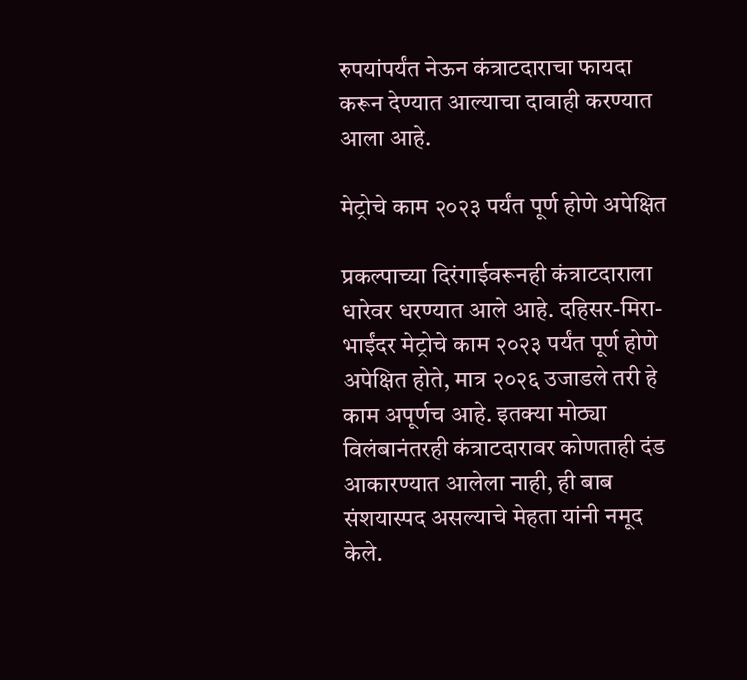रुपयांपर्यंत नेऊन कंत्राटदाराचा फायदा करून देण्यात आल्याचा दावाही करण्यात आला आहे.

मेट्रोचे काम २०२३ पर्यंत पूर्ण होणे अपेक्षित

प्रकल्पाच्या दिरंगाईवरूनही कंत्राटदाराला धारेवर धरण्यात आले आहे. दहिसर-मिरा-भाईंदर मेट्रोचे काम २०२३ पर्यंत पूर्ण होणे अपेक्षित होते, मात्र २०२६ उजाडले तरी हे काम अपूर्णच आहे. इतक्या मोठ्या विलंबानंतरही कंत्राटदारावर कोणताही दंड आकारण्यात आलेला नाही, ही बाब संशयास्पद असल्याचे मेहता यांनी नमूद केले.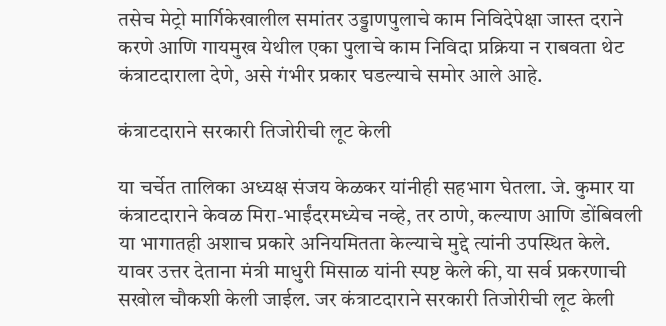तसेच मेट्रो मार्गिकेखालील समांतर उड्डाणपुलाचे काम निविदेपेक्षा जास्त दराने करणे आणि गायमुख येथील एका पुलाचे काम निविदा प्रक्रिया न राबवता थेट कंत्राटदाराला देणे, असे गंभीर प्रकार घडल्याचे समोर आले आहे.

कंत्राटदाराने सरकारी तिजोरीची लूट केली

या चर्चेत तालिका अध्यक्ष संजय केळकर यांनीही सहभाग घेतला. जे. कुमार या कंत्राटदाराने केवळ मिरा-भाईंदरमध्येच नव्हे, तर ठाणे, कल्याण आणि डोंबिवली या भागातही अशाच प्रकारे अनियमितता केल्याचे मुद्दे त्यांनी उपस्थित केले. यावर उत्तर देताना मंत्री माधुरी मिसाळ यांनी स्पष्ट केले की, या सर्व प्रकरणाची सखोल चौकशी केली जाईल. जर कंत्राटदाराने सरकारी तिजोरीची लूट केली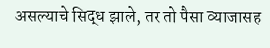असल्याचे सिद्ध झाले, तर तो पैसा व्याजासह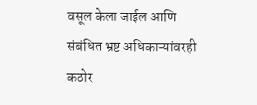वसूल केला जाईल आणि संबंधित भ्रष्ट अधिकाऱ्यांवरही कठोर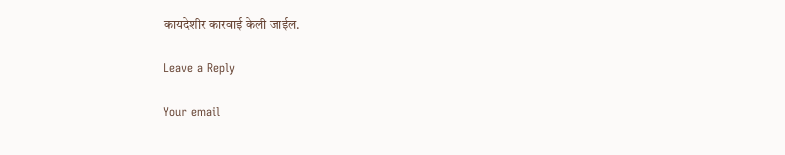कायदेशीर कारवाई केली जाईल.

Leave a Reply

Your email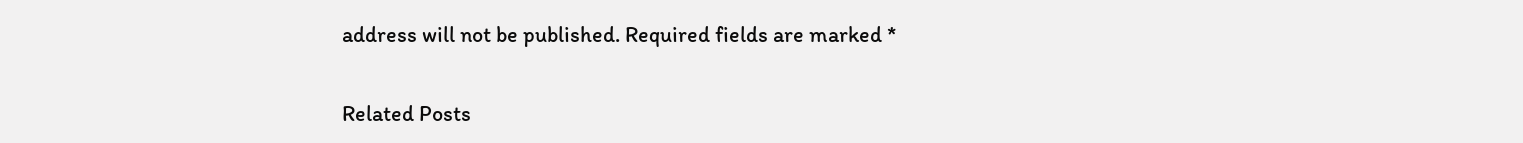address will not be published. Required fields are marked *

Related Posts